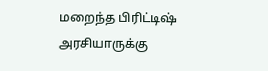மறைந்த பிரிட்டிஷ் அரசியாருக்கு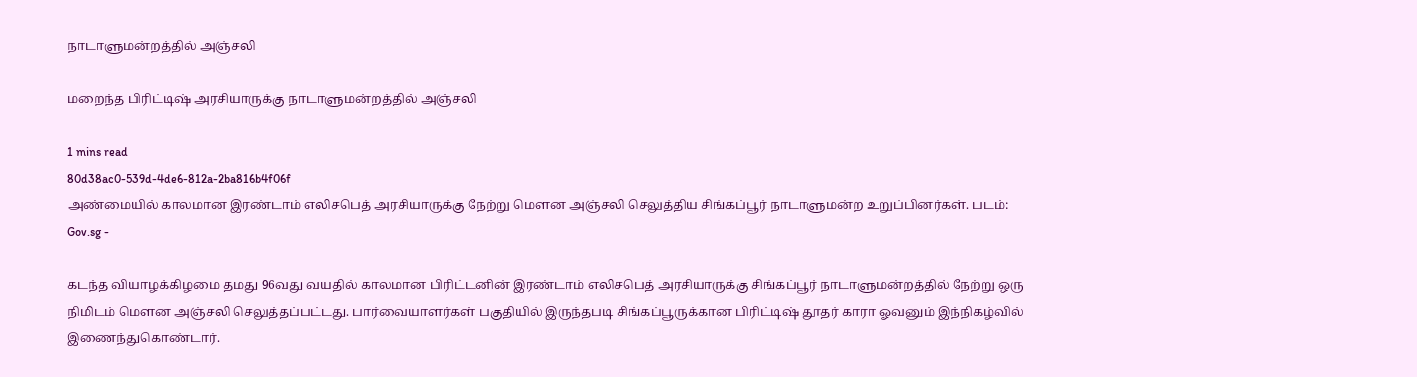நாடாளுமன்றத்தில் அஞ்சலி

மறைந்த பிரிட்டிஷ் அரசியாருக்கு நாடாளுமன்றத்தில் அஞ்சலி

1 mins read
80d38ac0-539d-4de6-812a-2ba816b4f06f
அண்மையில் காலமான இரண்டாம் எலிசபெத் அரசியாருக்கு நேற்று மௌன அஞ்சலி செலுத்திய சிங்கப்பூர் நாடாளுமன்ற உறுப்பினர்கள். படம்: Gov.sg -

கடந்த வியாழக்கிழமை தமது 96வது வயதில் காலமான பிரிட்டனின் இரண்டாம் எலிசபெத் அரசியாருக்கு சிங்கப்பூர் நாடாளுமன்றத்தில் நேற்று ஒரு நிமிடம் மௌன அஞ்சலி செலுத்தப்பட்டது. பார்வையாளர்கள் பகுதியில் இருந்தபடி சிங்கப்பூருக்கான பிரிட்டிஷ் தூதர் காரா ஓவனும் இந்நிகழ்வில் இணைந்துகொண்டார்.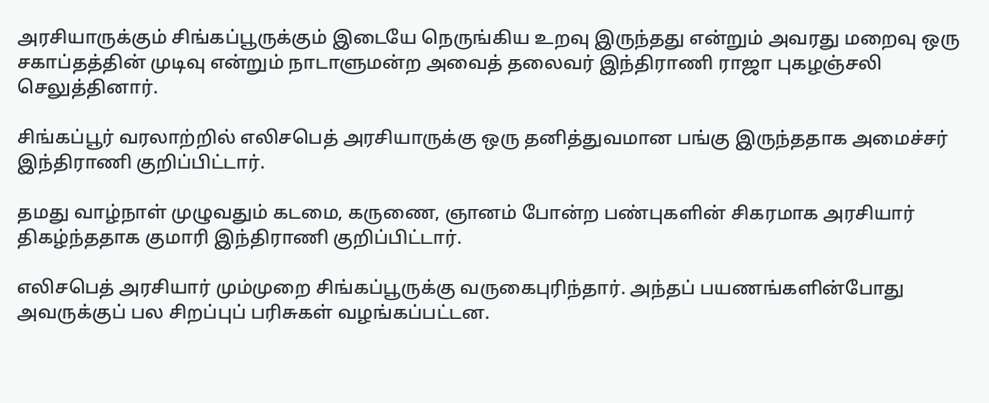அரசியாருக்கும் சிங்கப்பூருக்கும் இடையே நெருங்கிய உறவு இருந்தது என்றும் அவரது மறைவு ஒரு சகாப்தத்தின் முடிவு என்றும் நாடாளுமன்ற அவைத் தலைவர் இந்திராணி ராஜா புகழஞ்சலி செலுத்தினார்.

சிங்கப்பூர் வரலாற்றில் எலிசபெத் அரசியாருக்கு ஒரு தனித்துவமான பங்கு இருந்ததாக அமைச்சர் இந்திராணி குறிப்பிட்டார்.

தமது வாழ்நாள் முழுவதும் கடமை, கருணை, ஞானம் போன்ற பண்புகளின் சிகரமாக அரசியார் திகழ்ந்ததாக குமாரி இந்திராணி குறிப்பிட்டார்.

எலிசபெத் அரசியார் மும்முறை சிங்கப்பூருக்கு வருகைபுரிந்தார். அந்தப் பயணங்களின்போது அவருக்குப் பல சிறப்புப் பரிசுகள் வழங்கப்பட்டன.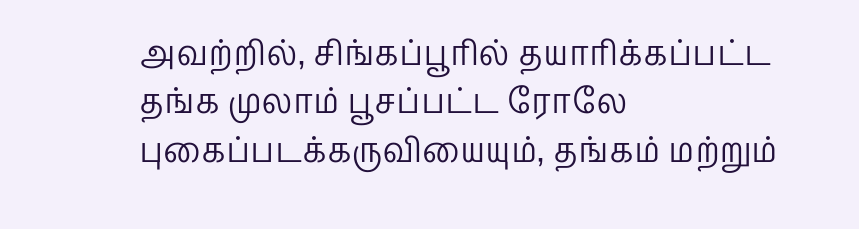அவற்றில், சிங்கப்பூரில் தயாரிக்கப்பட்ட தங்க முலாம் பூசப்பட்ட ரோலே புகைப்படக்கருவியையும், தங்கம் மற்றும்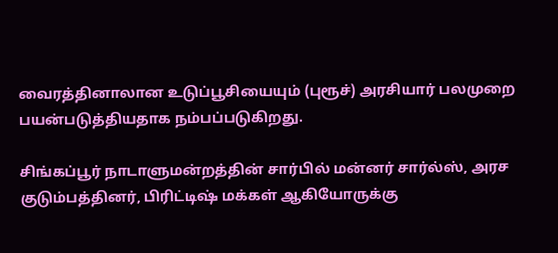வைரத்தினாலான உடுப்பூசியையும் (புரூச்) அரசியார் பலமுறை பயன்படுத்தியதாக நம்பப்படுகிறது.

சிங்கப்பூர் நாடாளுமன்றத்தின் சார்பில் மன்னர் சார்ல்ஸ், அரச குடும்பத்தினர், பிரிட்டிஷ் மக்கள் ஆகியோருக்கு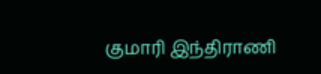குமாரி இந்திராணி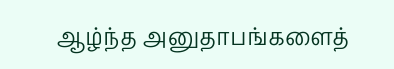ஆழ்ந்த அனுதாபங்களைத்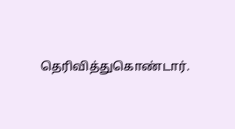தெரிவித்துகொண்டார்.